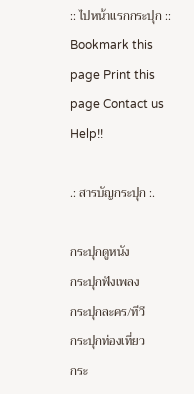:: ไปหน้าแรกกระปุก ::
Bookmark this page Print this page Contact us Help!!

.: สารบัญกระปุก :.

กระปุกดูหนัง
กระปุกฟังเพลง
กระปุกละคร/ทีวี
กระปุกท่องเที่ยว
กระ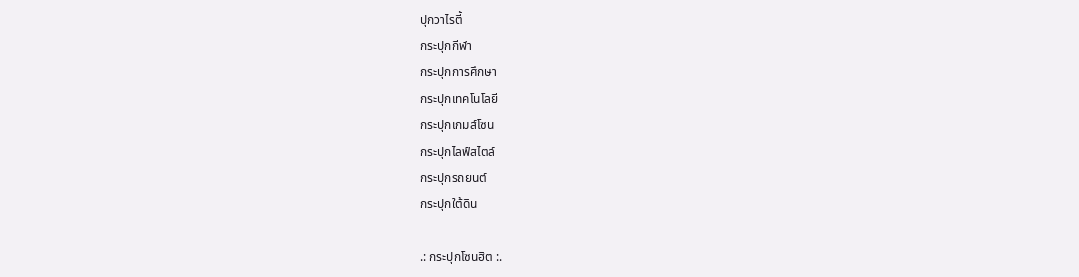ปุกวาไรตี้
กระปุกกีฬา
กระปุกการศึกษา
กระปุกเทคโนโลยี
กระปุกเกมส์โซน
กระปุกไลฟ์สไตล์
กระปุกรถยนต์
กระปุกใต้ดิน

.: กระปุกโซนฮิต :.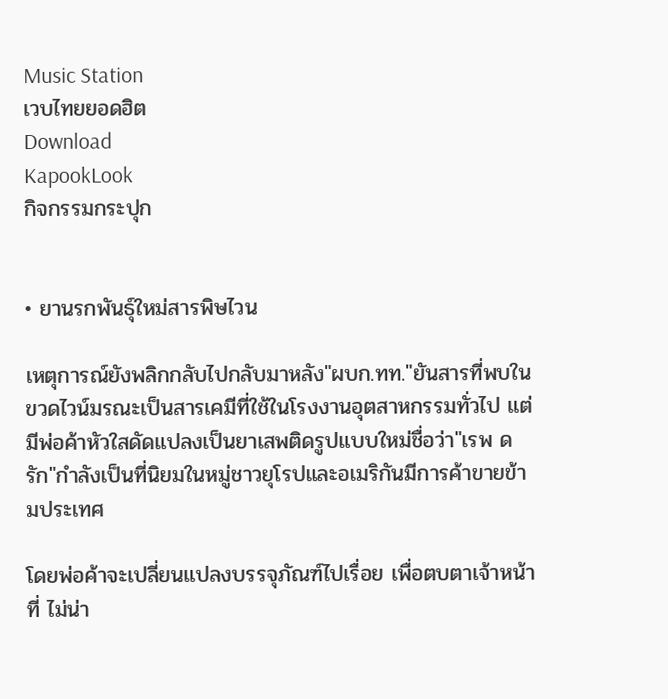Music Station
เวบไทยยอดฮิต
Download
KapookLook
กิจกรรมกระปุก


• ยานรกพันธุ์ใหม่สารพิษไวน

เหตุการณ์ยังพลิกกลับไปกลับมาหลัง"ผบก.ทท."ยันสารที่พบในขวดไวน์มรณะเป็นสารเคมีที่ใช้ในโรงงานอุตสาหกรรมทั่วไป แต่มีพ่อค้าหัวใสดัดแปลงเป็นยาเสพติดรูปแบบใหม่ชื่อว่า"เรพ ดรัก"กำลังเป็นที่นิยมในหมู่ชาวยุโรปและอเมริกันมีการค้าขายข้ามประเทศ

โดยพ่อค้าจะเปลี่ยนแปลงบรรจุภัณฑ์ไปเรื่อย เพื่อตบตาเจ้าหน้าที่ ไม่น่า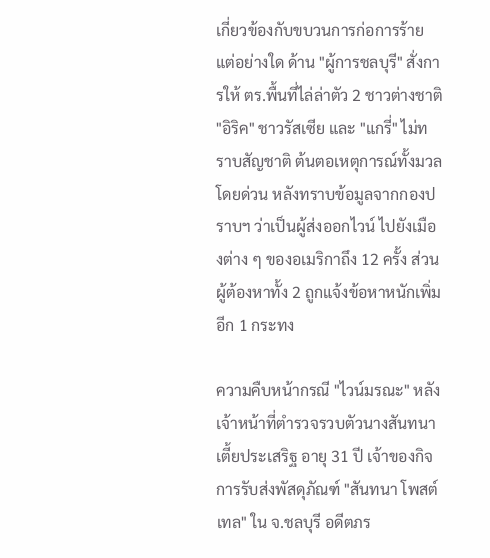เกี่ยวข้องกับขบวนการก่อการร้ายแต่อย่างใด ด้าน "ผู้การชลบุรี" สั่งการให้ ตร.พื้นที่ไล่ล่าตัว 2 ชาวต่างชาติ "อิริค" ชาวรัสเซีย และ "แกรี่" ไม่ทราบสัญชาติ ต้นตอเหตุการณ์ทั้งมวลโดยด่วน หลังทราบข้อมูลจากกองปราบฯ ว่าเป็นผู้ส่งออกไวน์ ไปยังเมืองต่าง ๆ ของอเมริกาถึง 12 ครั้ง ส่วนผู้ต้องหาทั้ง 2 ถูกแจ้งข้อหาหนักเพิ่มอีก 1 กระทง

ความคืบหน้ากรณี "ไวน์มรณะ" หลังเจ้าหน้าที่ตำรวจรวบตัวนางสันทนา เตี้ยประเสริฐ อายุ 31 ปี เจ้าของกิจการรับส่งพัสดุภัณฑ์ "สันทนา โพสต์เทล" ใน จ.ชลบุรี อดีตภร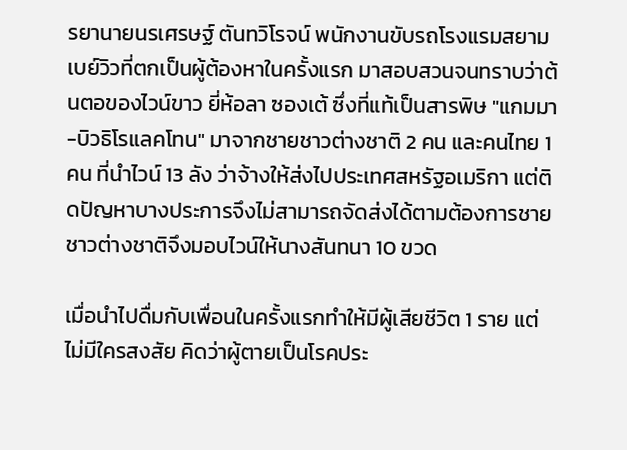รยานายนรเศรษฐ์ ตันทวิโรจน์ พนักงานขับรถโรงแรมสยามเบย์วิวที่ตกเป็นผู้ต้องหาในครั้งแรก มาสอบสวนจนทราบว่าต้นตอของไวน์ขาว ยี่ห้อลา ซองเต้ ซึ่งที่แท้เป็นสารพิษ "แกมมา-บิวธิโรแลคโทน" มาจากชายชาวต่างชาติ 2 คน และคนไทย 1 คน ที่นำไวน์ 13 ลัง ว่าจ้างให้ส่งไปประเทศสหรัฐอเมริกา แต่ติดปัญหาบางประการจึงไม่สามารถจัดส่งได้ตามต้องการชายชาวต่างชาติจึงมอบไวน์ให้นางสันทนา 10 ขวด

เมื่อนำไปดื่มกับเพื่อนในครั้งแรกทำให้มีผู้เสียชีวิต 1 ราย แต่ไม่มีใครสงสัย คิดว่าผู้ตายเป็นโรคประ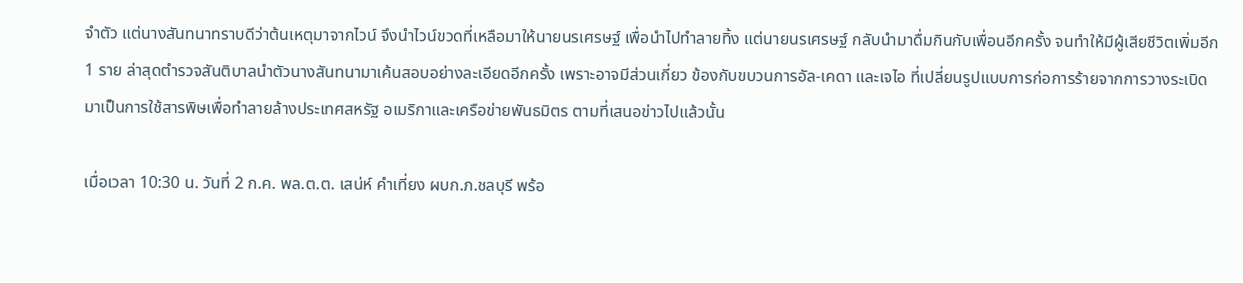จำตัว แต่นางสันทนาทราบดีว่าต้นเหตุมาจากไวน์ จึงนำไวน์ขวดที่เหลือมาให้นายนรเศรษฐ์ เพื่อนำไปทำลายทิ้ง แต่นายนรเศรษฐ์ กลับนำมาดื่มกินกับเพื่อนอีกครั้ง จนทำให้มีผู้เสียชีวิตเพิ่มอีก 1 ราย ล่าสุดตำรวจสันติบาลนำตัวนางสันทนามาเค้นสอบอย่างละเอียดอีกครั้ง เพราะอาจมีส่วนเกี่ยว ข้องกับขบวนการอัล-เคดา และเจไอ ที่เปลี่ยนรูปแบบการก่อการร้ายจากการวางระเบิดมาเป็นการใช้สารพิษเพื่อทำลายล้างประเทศสหรัฐ อเมริกาและเครือข่ายพันธมิตร ตามที่เสนอข่าวไปแล้วนั้น

เมื่อเวลา 10:30 น. วันที่ 2 ก.ค. พล.ต.ต. เสน่ห์ คำเที่ยง ผบก.ภ.ชลบุรี พร้อ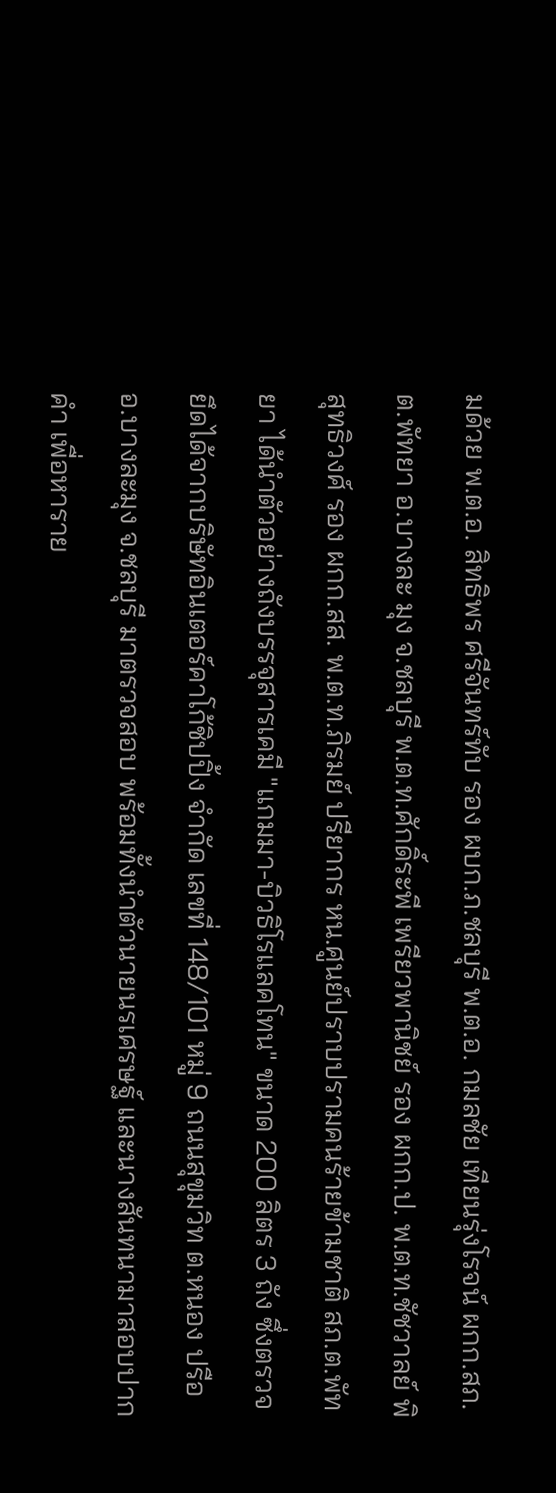มด้วย พ.ต.อ. สิทธิพร ศรีจันทร์ทับ รอง ผบก.ภ.ชลบุรี พ.ต.อ. กมลชัย เทียนรุ่งโรจน์ ผกก.สภ.ต.พัทยา อ.บางละ มุง จ.ชลบุรี พ.ต.ท.ศักดิ์ระพี เพรียวพานิชย์ รอง ผกก.ป. พ.ต.ท.ชัชวาลย์ พิสุทธิวงศ์ รอง ผกก.สส. พ.ต.ท.ภิรมย์ ปรียากร หน.ศูนย์ปราบปรามคนร้ายข้ามชาติ สภ.ต.พัทยา ได้นำตัวอย่างถังบรรจุสารเคมี "แกมมา-บิวธิโรแลคโทน" ขนาด 200 ลิตร 3 ถัง ซึ่งตรวจยึดได้จากบริษัทอินเตอร์คาโก้ชิปปิ้ง จำกัด เลขที่ 148/101 หมู่ 9 ถนนสุขุมวิท ต.หนอง ปรือ อ.บางละมุง จ.ชลบุรี มาตรวจสอบ พร้อมทั้งนำตัวนายนรเศรษฐ์ และนางสันทนามาสอบปากคำ เพื่อหาราย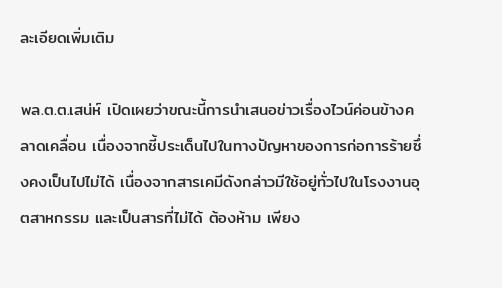ละเอียดเพิ่มเติม

พล.ต.ต.เสน่ห์ เปิดเผยว่าขณะนี้การนำเสนอข่าวเรื่องไวน์ค่อนข้างคลาดเคลื่อน เนื่องจากชี้ประเด็นไปในทางปัญหาของการก่อการร้ายซึ่งคงเป็นไปไม่ได้ เนื่องจากสารเคมีดังกล่าวมีใช้อยู่ทั่วไปในโรงงานอุตสาหกรรม และเป็นสารที่ไม่ได้ ต้องห้าม เพียง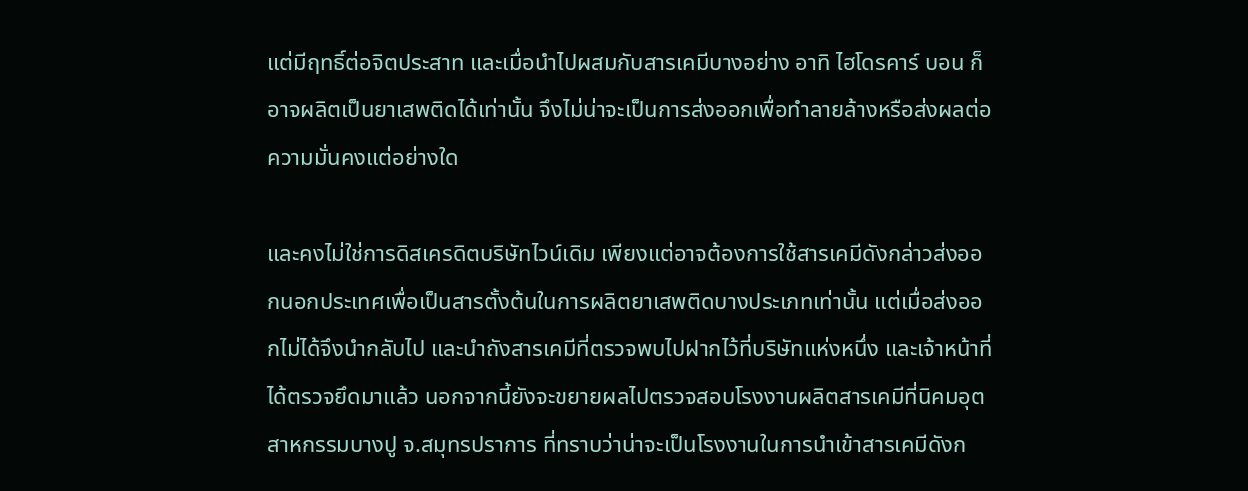แต่มีฤทธิ์ต่อจิตประสาท และเมื่อนำไปผสมกับสารเคมีบางอย่าง อาทิ ไฮโดรคาร์ บอน ก็อาจผลิตเป็นยาเสพติดได้เท่านั้น จึงไม่น่าจะเป็นการส่งออกเพื่อทำลายล้างหรือส่งผลต่อความมั่นคงแต่อย่างใด

และคงไม่ใช่การดิสเครดิตบริษัทไวน์เดิม เพียงแต่อาจต้องการใช้สารเคมีดังกล่าวส่งออกนอกประเทศเพื่อเป็นสารตั้งต้นในการผลิตยาเสพติดบางประเภทเท่านั้น แต่เมื่อส่งออกไม่ได้จึงนำกลับไป และนำถังสารเคมีที่ตรวจพบไปฝากไว้ที่บริษัทแห่งหนึ่ง และเจ้าหน้าที่ได้ตรวจยึดมาแล้ว นอกจากนี้ยังจะขยายผลไปตรวจสอบโรงงานผลิตสารเคมีที่นิคมอุตสาหกรรมบางปู จ.สมุทรปราการ ที่ทราบว่าน่าจะเป็นโรงงานในการนำเข้าสารเคมีดังก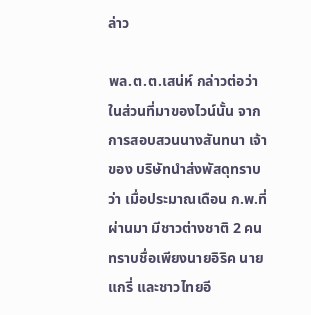ล่าว

พล.ต.ต.เสน่ห์ กล่าวต่อว่า ในส่วนที่มาของไวน์นั้น จากการสอบสวนนางสันทนา เจ้าของ บริษัทนำส่งพัสดุทราบว่า เมื่อประมาณเดือน ก.พ.ที่ผ่านมา มีชาวต่างชาติ 2 คน ทราบชื่อเพียงนายอิริค นายแกรี่ และชาวไทยอี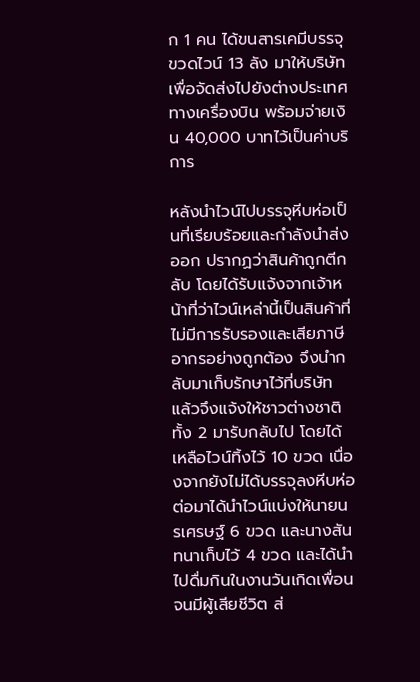ก 1 คน ได้ขนสารเคมีบรรจุขวดไวน์ 13 ลัง มาให้บริษัท เพื่อจัดส่งไปยังต่างประเทศทางเครื่องบิน พร้อมจ่ายเงิน 40,000 บาทไว้เป็นค่าบริการ

หลังนำไวน์ไปบรรจุหีบห่อเป็นที่เรียบร้อยและกำลังนำส่งออก ปรากฏว่าสินค้าถูกตีกลับ โดยได้รับแจ้งจากเจ้าหน้าที่ว่าไวน์เหล่านี้เป็นสินค้าที่ไม่มีการรับรองและเสียภาษีอากรอย่างถูกต้อง จึงนำกลับมาเก็บรักษาไว้ที่บริษัท แล้วจึงแจ้งให้ชาวต่างชาติทั้ง 2 มารับกลับไป โดยได้เหลือไวน์ทิ้งไว้ 10 ขวด เนื่องจากยังไม่ได้บรรจุลงหีบห่อ ต่อมาได้นำไวน์แบ่งให้นายนรเศรษฐ์ 6 ขวด และนางสันทนาเก็บไว้ 4 ขวด และได้นำไปดื่มกินในงานวันเกิดเพื่อนจนมีผู้เสียชีวิต ส่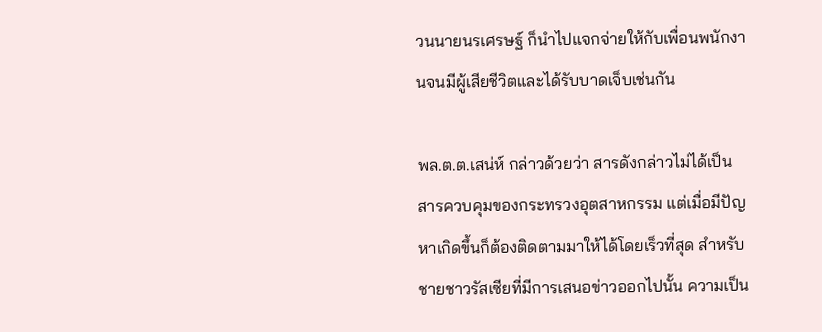วนนายนรเศรษฐ์ ก็นำไปแจกจ่ายให้กับเพื่อนพนักงานจนมีผู้เสียชีวิตและได้รับบาดเจ็บเช่นกัน

พล.ต.ต.เสน่ห์ กล่าวด้วยว่า สารดังกล่าวไม่ได้เป็นสารควบคุมของกระทรวงอุตสาหกรรม แต่เมื่อมีปัญหาเกิดขึ้นก็ต้องติดตามมาให้ได้โดยเร็วที่สุด สำหรับชายชาวรัสเซียที่มีการเสนอข่าวออกไปนั้น ความเป็น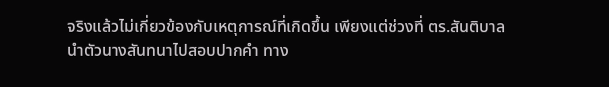จริงแล้วไม่เกี่ยวข้องกับเหตุการณ์ที่เกิดขึ้น เพียงแต่ช่วงที่ ตร.สันติบาล นำตัวนางสันทนาไปสอบปากคำ ทาง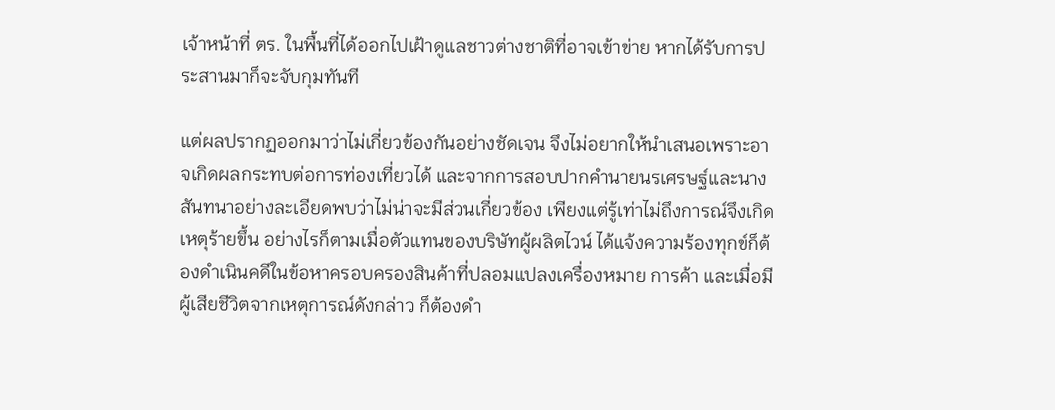เจ้าหน้าที่ ตร. ในพื้นที่ได้ออกไปเฝ้าดูแลชาวต่างชาติที่อาจเข้าข่าย หากได้รับการประสานมาก็จะจับกุมทันที

แต่ผลปรากฏออกมาว่าไม่เกี่ยวข้องกันอย่างชัดเจน จึงไม่อยากให้นำเสนอเพราะอาจเกิดผลกระทบต่อการท่องเที่ยวได้ และจากการสอบปากคำนายนรเศรษฐ์และนางสันทนาอย่างละเอียดพบว่าไม่น่าจะมีส่วนเกี่ยวข้อง เพียงแต่รู้เท่าไม่ถึงการณ์จึงเกิดเหตุร้ายขึ้น อย่างไรก็ตามเมื่อตัวแทนของบริษัทผู้ผลิตไวน์ ได้แจ้งความร้องทุกข์ก็ต้องดำเนินคดีในข้อหาครอบครองสินค้าที่ปลอมแปลงเครื่องหมาย การค้า และเมื่อมีผู้เสียชีวิตจากเหตุการณ์ดังกล่าว ก็ต้องดำ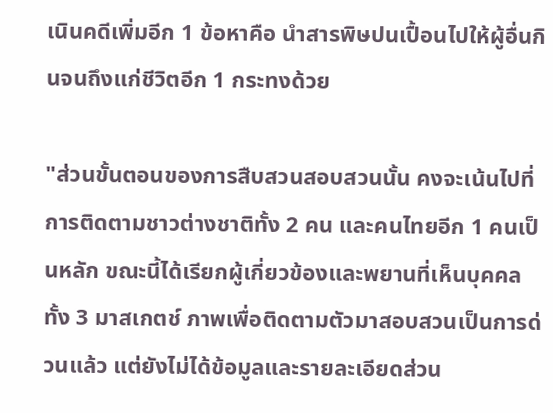เนินคดีเพิ่มอีก 1 ข้อหาคือ นำสารพิษปนเปื้อนไปให้ผู้อื่นกินจนถึงแก่ชีวิตอีก 1 กระทงด้วย

"ส่วนขั้นตอนของการสืบสวนสอบสวนนั้น คงจะเน้นไปที่การติดตามชาวต่างชาติทั้ง 2 คน และคนไทยอีก 1 คนเป็นหลัก ขณะนี้ได้เรียกผู้เกี่ยวข้องและพยานที่เห็นบุคคลทั้ง 3 มาสเกตช์ ภาพเพื่อติดตามตัวมาสอบสวนเป็นการด่วนแล้ว แต่ยังไม่ได้ข้อมูลและรายละเอียดส่วน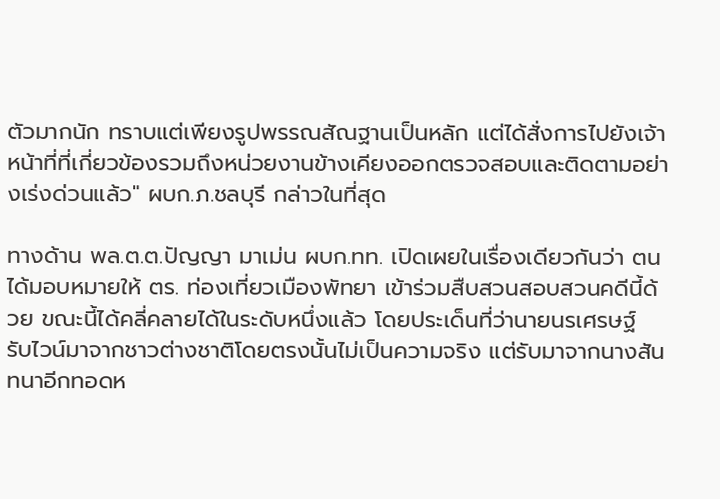ตัวมากนัก ทราบแต่เพียงรูปพรรณสัณฐานเป็นหลัก แต่ได้สั่งการไปยังเจ้าหน้าที่ที่เกี่ยวข้องรวมถึงหน่วยงานข้างเคียงออกตรวจสอบและติดตามอย่างเร่งด่วนแล้ว" ผบก.ภ.ชลบุรี กล่าวในที่สุด

ทางด้าน พล.ต.ต.ปัญญา มาเม่น ผบก.ทท. เปิดเผยในเรื่องเดียวกันว่า ตนได้มอบหมายให้ ตร. ท่องเที่ยวเมืองพัทยา เข้าร่วมสืบสวนสอบสวนคดีนี้ด้วย ขณะนี้ได้คลี่คลายได้ในระดับหนึ่งแล้ว โดยประเด็นที่ว่านายนรเศรษฐ์ รับไวน์มาจากชาวต่างชาติโดยตรงนั้นไม่เป็นความจริง แต่รับมาจากนางสันทนาอีกทอดห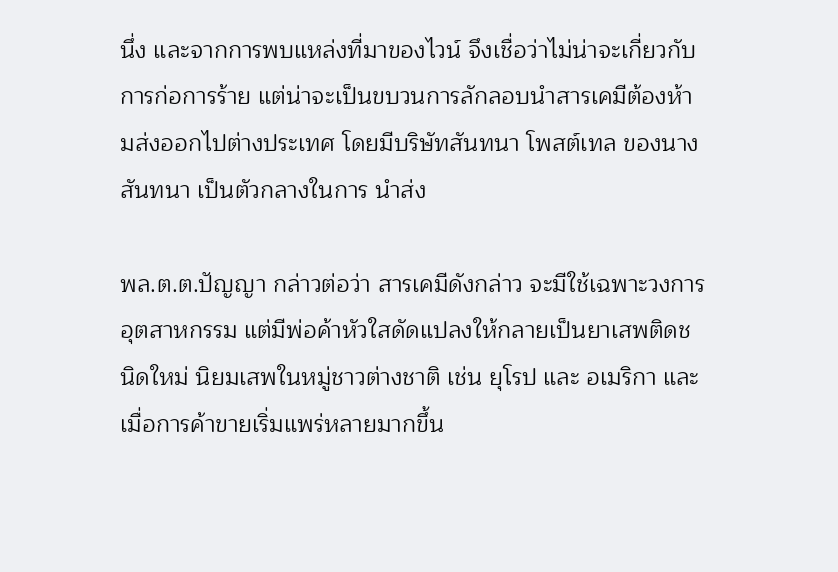นึ่ง และจากการพบแหล่งที่มาของไวน์ จึงเชื่อว่าไม่น่าจะเกี่ยวกับการก่อการร้าย แต่น่าจะเป็นขบวนการลักลอบนำสารเคมีต้องห้ามส่งออกไปต่างประเทศ โดยมีบริษัทสันทนา โพสต์เทล ของนางสันทนา เป็นตัวกลางในการ นำส่ง

พล.ต.ต.ปัญญา กล่าวต่อว่า สารเคมีดังกล่าว จะมีใช้เฉพาะวงการอุตสาหกรรม แต่มีพ่อค้าหัวใสดัดแปลงให้กลายเป็นยาเสพติดชนิดใหม่ นิยมเสพในหมู่ชาวต่างชาติ เช่น ยุโรป และ อเมริกา และเมื่อการค้าขายเริ่มแพร่หลายมากขึ้น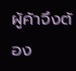ผู้ค้าจึงต้อง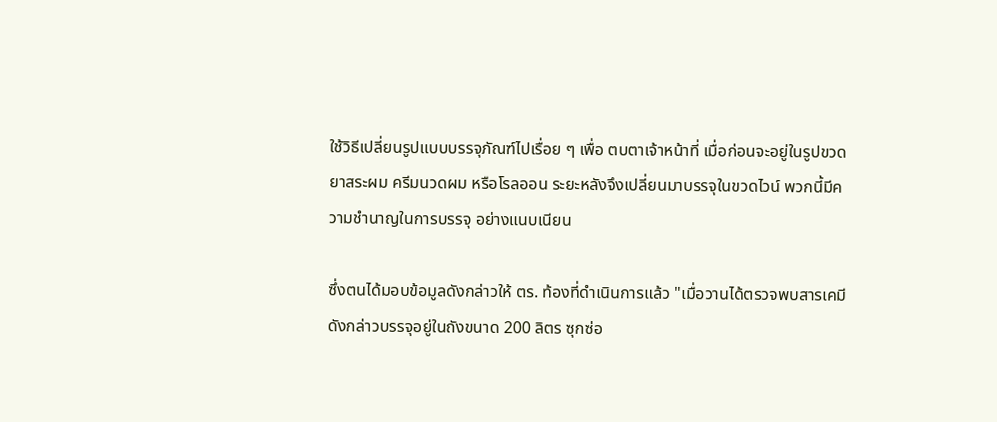ใช้วิธีเปลี่ยนรูปแบบบรรจุภัณฑ์ไปเรื่อย ๆ เพื่อ ตบตาเจ้าหน้าที่ เมื่อก่อนจะอยู่ในรูปขวดยาสระผม ครีมนวดผม หรือโรลออน ระยะหลังจึงเปลี่ยนมาบรรจุในขวดไวน์ พวกนี้มีความชำนาญในการบรรจุ อย่างแนบเนียน

ซึ่งตนได้มอบข้อมูลดังกล่าวให้ ตร. ท้องที่ดำเนินการแล้ว "เมื่อวานได้ตรวจพบสารเคมีดังกล่าวบรรจุอยู่ในถังขนาด 200 ลิตร ซุกซ่อ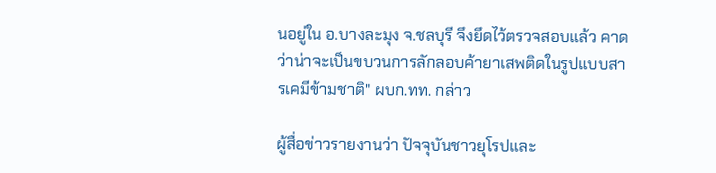นอยู่ใน อ.บางละมุง จ.ชลบุรี จึงยึดไว้ตรวจสอบแล้ว คาดว่าน่าจะเป็นขบวนการลักลอบค้ายาเสพติดในรูปแบบสารเคมีข้ามชาติ" ผบก.ทท. กล่าว

ผู้สื่อข่าวรายงานว่า ปัจจุบันชาวยุโรปและ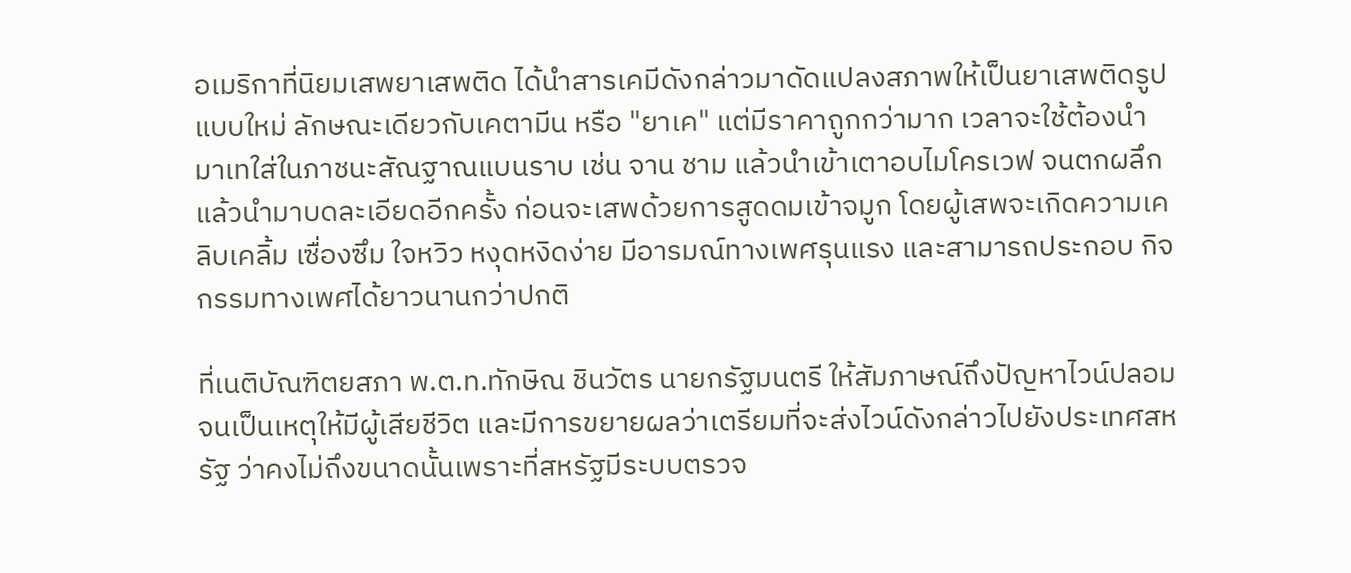อเมริกาที่นิยมเสพยาเสพติด ได้นำสารเคมีดังกล่าวมาดัดแปลงสภาพให้เป็นยาเสพติดรูปแบบใหม่ ลักษณะเดียวกับเคตามีน หรือ "ยาเค" แต่มีราคาถูกกว่ามาก เวลาจะใช้ต้องนำมาเทใส่ในภาชนะสัณฐาณแบนราบ เช่น จาน ชาม แล้วนำเข้าเตาอบไมโครเวฟ จนตกผลึก แล้วนำมาบดละเอียดอีกครั้ง ก่อนจะเสพด้วยการสูดดมเข้าจมูก โดยผู้เสพจะเกิดความเคลิบเคลิ้ม เซื่องซึม ใจหวิว หงุดหงิดง่าย มีอารมณ์ทางเพศรุนแรง และสามารถประกอบ กิจกรรมทางเพศได้ยาวนานกว่าปกติ

ที่เนติบัณฑิตยสภา พ.ต.ท.ทักษิณ ชินวัตร นายกรัฐมนตรี ให้สัมภาษณ์ถึงปัญหาไวน์ปลอมจนเป็นเหตุให้มีผู้เสียชีวิต และมีการขยายผลว่าเตรียมที่จะส่งไวน์ดังกล่าวไปยังประเทศสหรัฐ ว่าคงไม่ถึงขนาดนั้นเพราะที่สหรัฐมีระบบตรวจ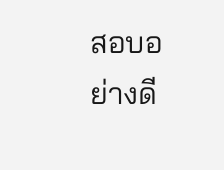สอบอย่างดี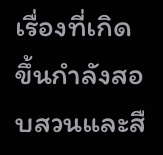เรื่องที่เกิดขึ้นกำลังสอบสวนและสื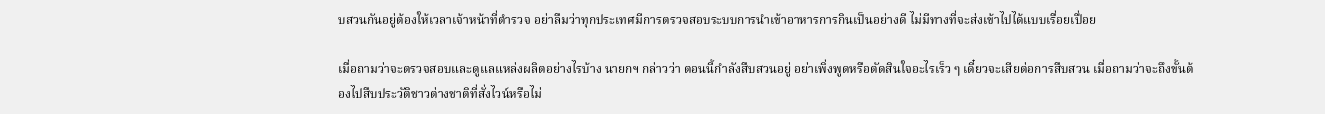บสวนกันอยู่ต้องให้เวลาเจ้าหน้าที่ตำรวจ อย่าลืมว่าทุกประเทศมีการตรวจสอบระบบการนำเข้าอาหารการกินเป็นอย่างดี ไม่มีทางที่จะส่งเข้าไปได้แบบเรื่อยเปื่อย

เมื่อถามว่าจะตรวจสอบและดูแลแหล่งผลิตอย่างไรบ้าง นายกฯ กล่าวว่า ตอนนี้กำลังสืบสวนอยู่ อย่าเพิ่งพูดหรือตัดสินใจอะไรเร็ว ๆ เดี๋ยวจะเสียต่อการสืบสวน เมื่อถามว่าจะถึงขั้นต้องไปสืบประวัติชาวต่างชาติที่สั่งไวน์หรือไม่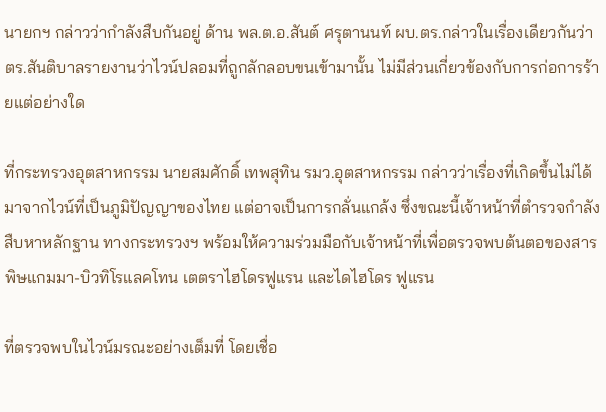นายกฯ กล่าวว่ากำลังสืบกันอยู่ ด้าน พล.ต.อ.สันต์ ศรุตานนท์ ผบ.ตร.กล่าวในเรื่องเดียวกันว่า ตร.สันติบาลรายงานว่าไวน์ปลอมที่ถูกลักลอบขนเข้ามานั้น ไม่มีส่วนเกี่ยวข้องกับการก่อการร้ายแต่อย่างใด

ที่กระทรวงอุตสาหกรรม นายสมศักดิ์ เทพสุทิน รมว.อุตสาหกรรม กล่าวว่าเรื่องที่เกิดขึ้นไม่ได้มาจากไวน์ที่เป็นภูมิปัญญาของไทย แต่อาจเป็นการกลั่นแกล้ง ซึ่งขณะนี้เจ้าหน้าที่ตำรวจกำลังสืบหาหลักฐาน ทางกระทรวงฯ พร้อมให้ความร่วมมือกับเจ้าหน้าที่เพื่อตรวจพบต้นตอของสารพิษแกมมา-บิวทิโรแลคโทน เตตราไฮโดรฟูแรน และไดไฮโดร ฟูแรน

ที่ตรวจพบในไวน์มรณะอย่างเต็มที่ โดยเชื่อ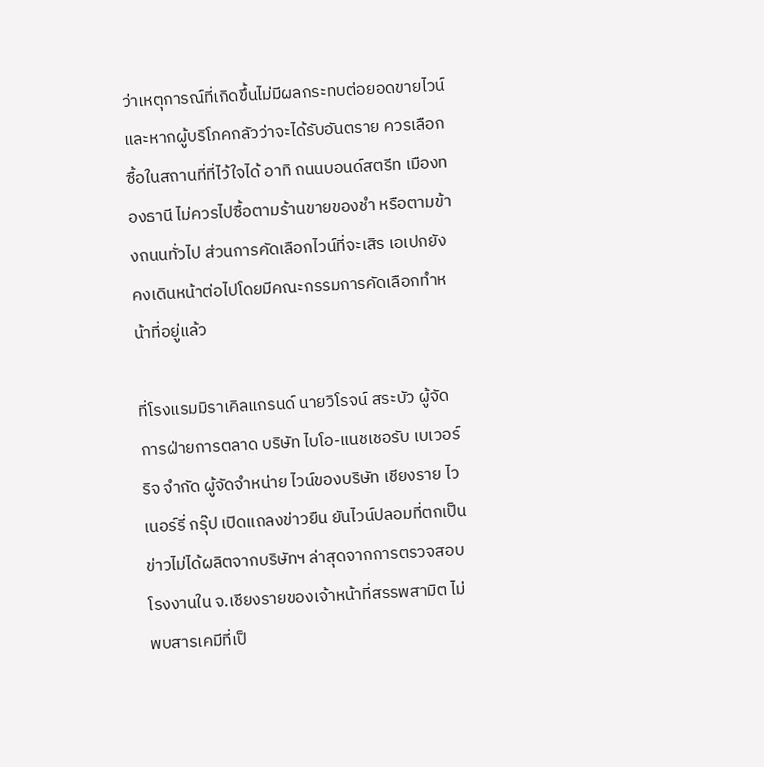ว่าเหตุการณ์ที่เกิดขึ้นไม่มีผลกระทบต่อยอดขายไวน์ และหากผู้บริโภคกลัวว่าจะได้รับอันตราย ควรเลือกซื้อในสถานที่ที่ไว้ใจได้ อาทิ ถนนบอนด์สตรีท เมืองทองธานี ไม่ควรไปซื้อตามร้านขายของชำ หรือตามข้างถนนทั่วไป ส่วนการคัดเลือกไวน์ที่จะเสิร เอเปกยังคงเดินหน้าต่อไปโดยมีคณะกรรมการคัดเลือกทำหน้าที่อยู่แล้ว

ที่โรงแรมมิราเคิลแกรนด์ นายวิโรจน์ สระบัว ผู้จัดการฝ่ายการตลาด บริษัท ไบโอ-แนชเชอรับ เบเวอร์ริจ จำกัด ผู้จัดจำหน่าย ไวน์ของบริษัท เชียงราย ไวเนอร์รี่ กรุ๊ป เปิดแถลงข่าวยืน ยันไวน์ปลอมที่ตกเป็นข่าวไม่ได้ผลิตจากบริษัทฯ ล่าสุดจากการตรวจสอบโรงงานใน จ.เชียงรายของเจ้าหน้าที่สรรพสามิต ไม่พบสารเคมีที่เป็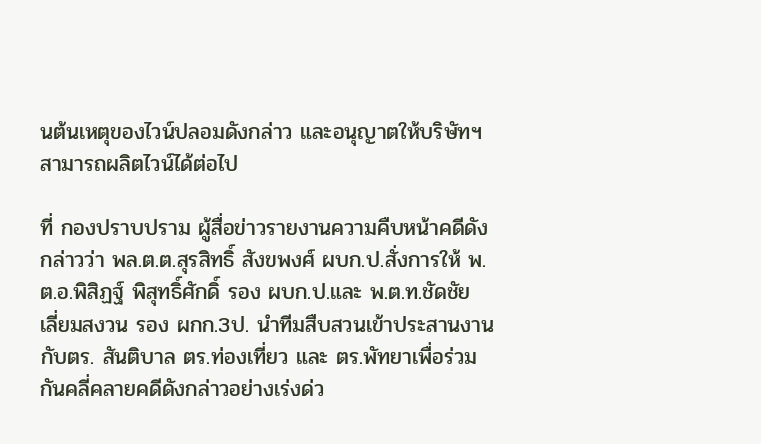นต้นเหตุของไวน์ปลอมดังกล่าว และอนุญาตให้บริษัทฯสามารถผลิตไวน์ได้ต่อไป

ที่ กองปราบปราม ผู้สื่อข่าวรายงานความคืบหน้าคดีดังกล่าวว่า พล.ต.ต.สุรสิทธิ์ สังขพงศ์ ผบก.ป.สั่งการให้ พ.ต.อ.พิสิฏฐ์ พิสุทธิ์ศักดิ์ รอง ผบก.ป.และ พ.ต.ท.ชัดชัย เลี่ยมสงวน รอง ผกก.3ป. นำทีมสืบสวนเข้าประสานงานกับตร. สันติบาล ตร.ท่องเที่ยว และ ตร.พัทยาเพื่อร่วมกันคลี่คลายคดีดังกล่าวอย่างเร่งด่ว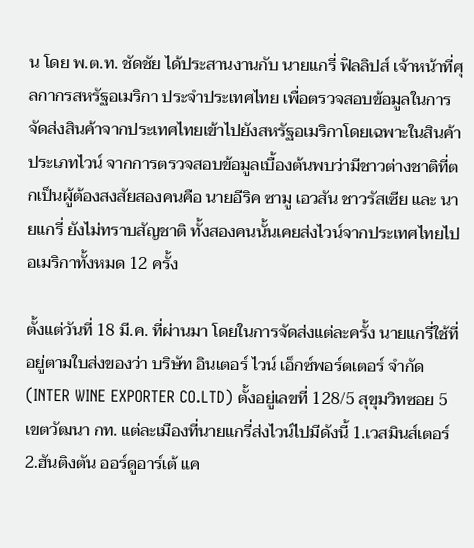น โดย พ.ต.ท. ชัดชัย ได้ประสานงานกับ นายแกรี่ ฟิลลิปส์ เจ้าหน้าที่ศุลกากรสหรัฐอเมริกา ประจำประเทศไทย เพื่อตรวจสอบข้อมูลในการจัดส่งสินค้าจากประเทศไทยเข้าไปยังสหรัฐอเมริกาโดยเฉพาะในสินค้าประเภทไวน์ จากการตรวจสอบข้อมูลเบื้องต้นพบว่ามีชาวต่างชาติที่ตกเป็นผู้ต้องสงสัยสองคนคือ นายอีริค ซามู เอวสัน ชาวรัสเซีย และ นายแกรี่ ยังไม่ทราบสัญชาติ ทั้งสองคนนั้นเคยส่งไวน์จากประเทศไทยไปอเมริกาทั้งหมด 12 ครั้ง

ตั้งแต่วันที่ 18 มี.ค. ที่ผ่านมา โดยในการจัดส่งแต่ละครั้ง นายแกรี่ใช้ที่อยู่ตามใบส่งของว่า บริษัท อินเตอร์ ไวน์ เอ็กซ์พอร์ตเตอร์ จำกัด (INTER WINE EXPORTER CO.LTD) ตั้งอยู่เลขที่ 128/5 สุขุมวิทซอย 5 เขตวัฒนา กท. แต่ละเมืองที่นายแกรี่ส่งไวน์ไปมีดังนี้ 1.เวสมินส์เตอร์ 2.ฮันติงตัน ออร์ดูอาร์เต้ แค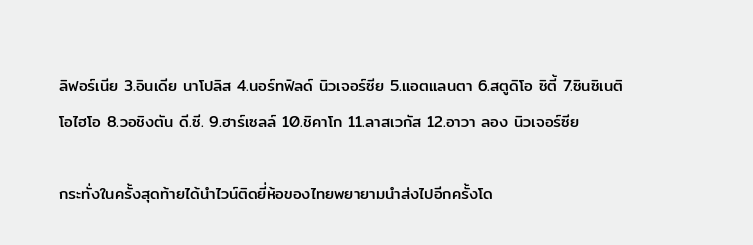ลิฟอร์เนีย 3.อินเดีย นาโปลิส 4.นอร์ทฟิลด์ นิวเจอร์ซีย 5.แอตแลนตา 6.สตูดิโอ ซิตี้ 7.ซินซิเนติ โอไฮโอ 8.วอชิงตัน ดี.ซี. 9.ฮาร์เซลล์ 10.ชิคาโก 11.ลาสเวกัส 12.อาวา ลอง นิวเจอร์ซีย

กระทั่งในครั้งสุดท้ายได้นำไวน์ติดยี่ห้อของไทยพยายามนำส่งไปอีกครั้งโด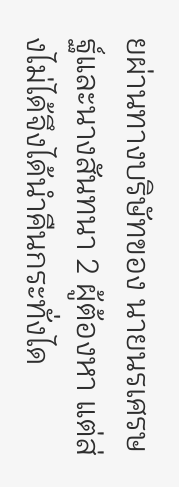ยผ่านทางบริษัทของ นายนรเศรษฐ์และนางสันทนา 2 ผู้ต้องหา แต่ส่งไม่ได้จึงได้นำคืนกระทั่งได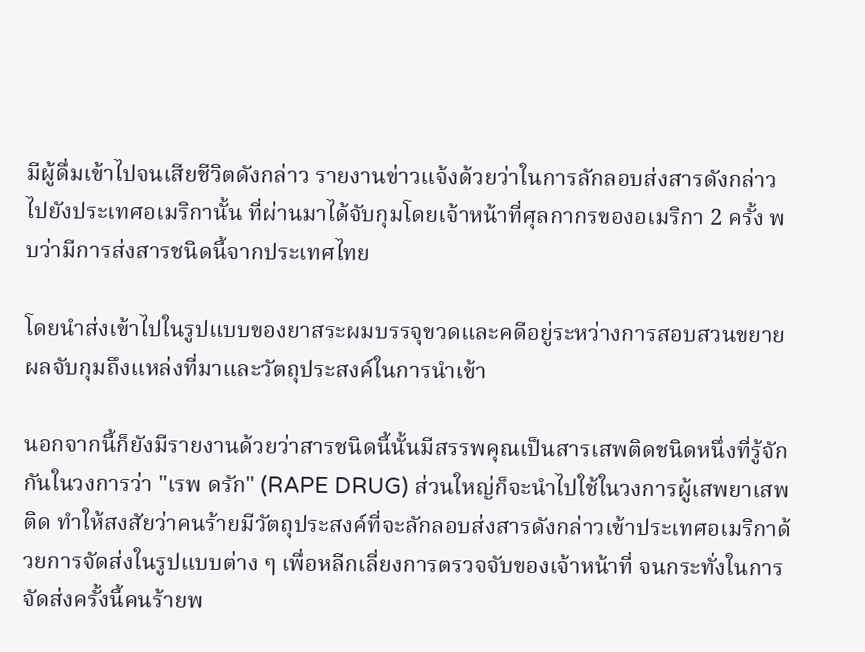มีผู้ดื่มเข้าไปจนเสียชีวิตดังกล่าว รายงานข่าวแจ้งด้วยว่าในการลักลอบส่งสารดังกล่าวไปยังประเทศอเมริกานั้น ที่ผ่านมาได้จับกุมโดยเจ้าหน้าที่ศุลกากรของอเมริกา 2 ครั้ง พบว่ามีการส่งสารชนิดนี้จากประเทศไทย

โดยนำส่งเข้าไปในรูปแบบของยาสระผมบรรจุขวดและคดีอยู่ระหว่างการสอบสวนขยายผลจับกุมถึงแหล่งที่มาและวัตถุประสงค์ในการนำเข้า

นอกจากนี้ก็ยังมีรายงานด้วยว่าสารชนิดนี้นั้นมีสรรพคุณเป็นสารเสพติดชนิดหนึ่งที่รู้จักกันในวงการว่า "เรพ ดรัก" (RAPE DRUG) ส่วนใหญ่ก็จะนำไปใช้ในวงการผู้เสพยาเสพติด ทำให้สงสัยว่าคนร้ายมีวัตถุประสงค์ที่จะลักลอบส่งสารดังกล่าวเข้าประเทศอเมริกาด้วยการจัดส่งในรูปแบบต่าง ๆ เพื่อหลีกเลี่ยงการตรวจจับของเจ้าหน้าที่ จนกระทั่งในการจัดส่งครั้งนี้คนร้ายพ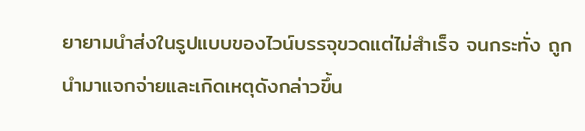ยายามนำส่งในรูปแบบของไวน์บรรจุขวดแต่ไม่สำเร็จ จนกระทั่ง ถูกนำมาแจกจ่ายและเกิดเหตุดังกล่าวขึ้น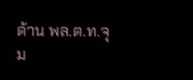ด้าน พล.ต.ท.จุม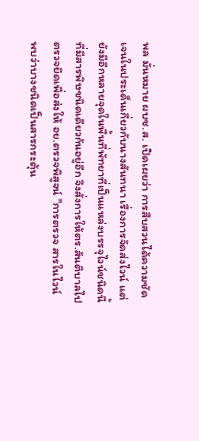พล มั่นหมาย ผบช.ส. เปิดเผยว่า การสืบสวนได้ความชัดเจนในประเด็นเกี่ยวกับนางสันทนา เรื่องการจัดส่งไวน์ แต่ยังมีอีกหลายจุดในพื้นที่พัทยาที่เป็นแหล่งบรรจุไวน์ชนิดนี้ที่มีสารพิษชนิดเดียวกันอยู่อีก จึงสั่งการให้ตร.สันติบาลไปตรวจยึดเพื่อส่งให้ อย.ตรวจพิสูจน์ "การตรวจ สารในไวน์ พบว่าบางชนิดเป็นสารกระตุ้น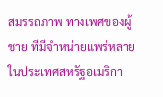สมรรถภาพ ทางเพศของผู้ชาย ทีมีจำหน่ายแพร่หลายในประเทศสหรัฐอเมริกา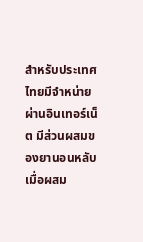สำหรับประเทศไทยมีจำหน่ายผ่านอินเทอร์เน็ต มีส่วนผสมของยานอนหลับ เมื่อผสม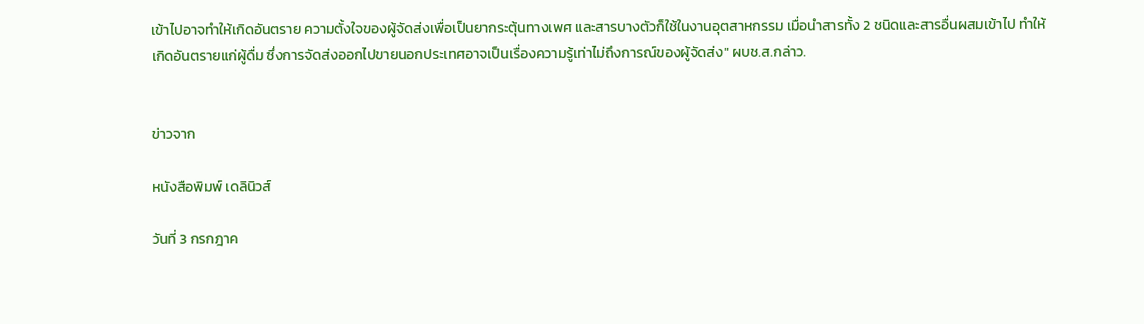เข้าไปอาจทำให้เกิดอันตราย ความตั้งใจของผู้จัดส่งเพื่อเป็นยากระตุ้นทางเพศ และสารบางตัวก็ใช้ในงานอุตสาหกรรม เมื่อนำสารทั้ง 2 ชนิดและสารอื่นผสมเข้าไป ทำให้เกิดอันตรายแก่ผู้ดื่ม ซึ่งการจัดส่งออกไปขายนอกประเทศอาจเป็นเรื่องความรู้เท่าไม่ถึงการณ์ของผู้จัดส่ง" ผบช.ส.กล่าว.


ข่าวจาก

หนังสือพิมพ์ เดลินิวส์

วันที่ 3 กรกฎาค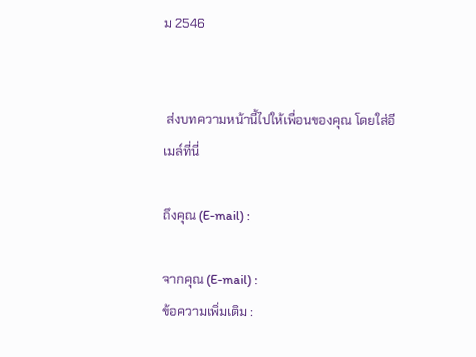ม 2546


 ส่งบทความหน้านี้ไปให้เพื่อนของคุณ โดยใส่อีเมล์ที่นี่

ถึงคุณ (E-mail) :

จากคุณ (E-mail) :
ข้อความเพิ่มเติม :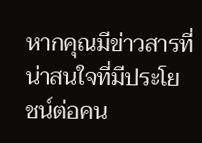หากคุณมีข่าวสารที่น่าสนใจที่มีประโยชน์ต่อคน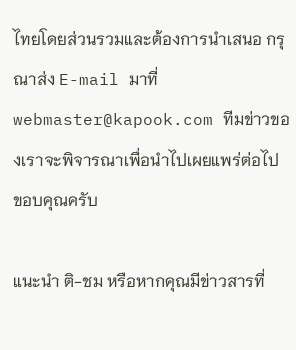ไทยโดยส่วนรวมและต้องการนำเสนอ กรุณาส่ง E-mail มาที่ webmaster@kapook.com ทีมข่าวของเราจะพิจารณาเพื่อนำไปเผยแพร่ต่อไป ขอบคุณครับ

แนะนำ ติ-ชม หรือหากคุณมีข่าวสารที่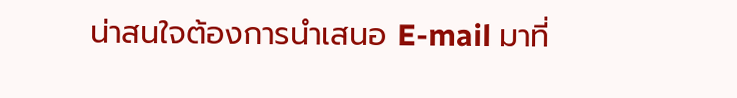น่าสนใจต้องการนำเสนอ E-mail มาที่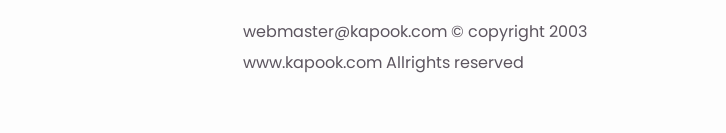webmaster@kapook.com © copyright 2003 www.kapook.com Allrights reserved